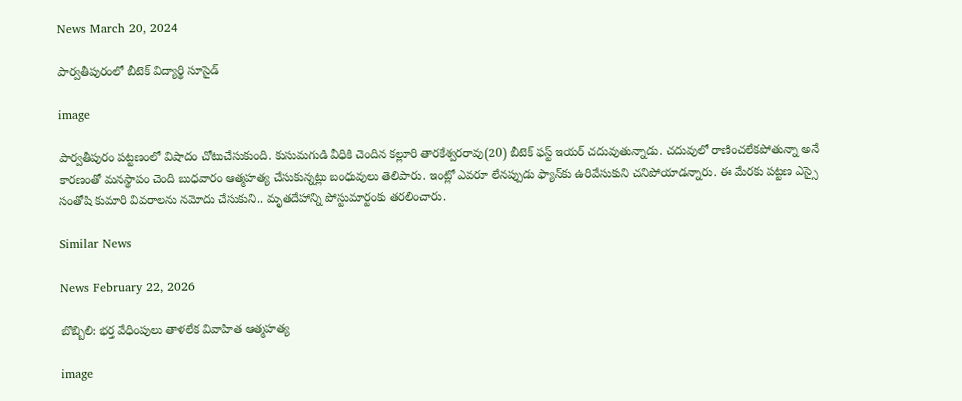News March 20, 2024

పార్వతీపురంలో బీటెక్ విద్యార్థి సూసైడ్

image

పార్వతీపురం పట్టణంలో విషాదం చోటుచేసుకుంది. కుసుమగుడి వీధికి చెందిన కల్లూరి తారకేశ్వరరావు(20) బీటెక్ ఫస్ట్ ఇయర్ చదువుతున్నాడు. చదువులో రాణించలేకపోతున్నా అనే కారణంతో మనస్థాపం చెంది బుధవారం ఆత్మహత్య చేసుకున్నట్లు బంధువులు తెలిపారు. ఇంట్లో ఎవరూ లేనప్పుడు ఫ్యాన్‌కు ఉరివేసుకుని చనిపోయాడన్నారు. ఈ మేరకు పట్టణ ఎస్సై సంతోషి కుమారి వివరాలను నమోదు చేసుకుని.. మృతదేహాన్ని పోస్టుమార్టంకు తరలించారు.

Similar News

News February 22, 2026

బొబ్బిలి: భర్త వేధింపులు తాళలేక వివాహిత ఆత్మహత్య

image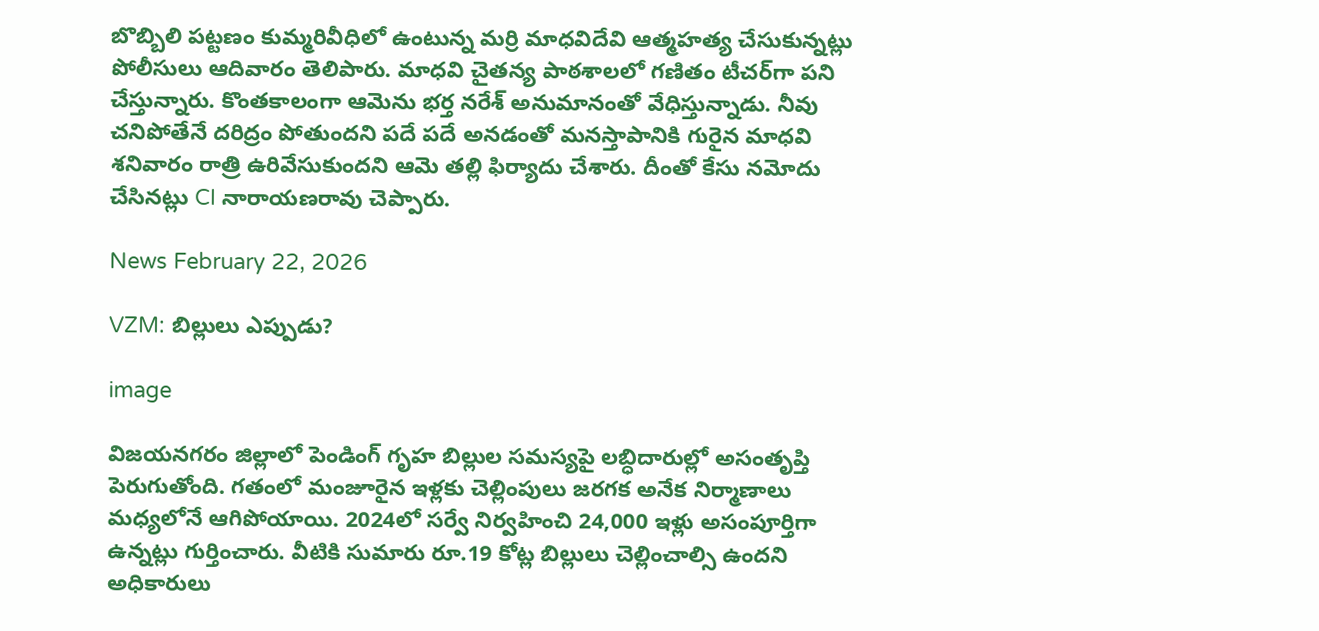బొబ్బిలి పట్టణం కుమ్మరివీధిలో ఉంటున్న మర్రి మాధవిదేవి ఆత్మహత్య చేసుకున్నట్లు పోలీసులు ఆదివారం తెలిపారు. మాధవి చైతన్య పాఠశాలలో గణితం టీచర్‌గా పని చేస్తున్నారు. కొంతకాలంగా ఆమెను భర్త నరేశ్ అనుమానంతో వేధిస్తున్నాడు. నీవు చనిపోతేనే దరిద్రం పోతుందని పదే పదే అనడంతో మనస్తాపానికి గురైన మాధవి శనివారం రాత్రి ఉరివేసుకుందని ఆమె తల్లి ఫిర్యాదు చేశారు. దీంతో కేసు నమోదు చేసినట్లు CI నారాయణరావు చెప్పారు.

News February 22, 2026

VZM: బిల్లులు ఎప్పుడు?

image

విజయనగరం జిల్లాలో పెండింగ్‌ గృహ బిల్లుల సమస్యపై లబ్ధిదారుల్లో అసంతృప్తి పెరుగుతోంది. గతంలో మంజూరైన ఇళ్లకు చెల్లింపులు జరగక అనేక నిర్మాణాలు మధ్యలోనే ఆగిపోయాయి. 2024లో సర్వే నిర్వహించి 24,000 ఇళ్లు అసంపూర్తిగా ఉన్నట్లు గుర్తించారు. వీటికి సుమారు రూ.19 కోట్ల బిల్లులు చెల్లించాల్సి ఉందని అధికారులు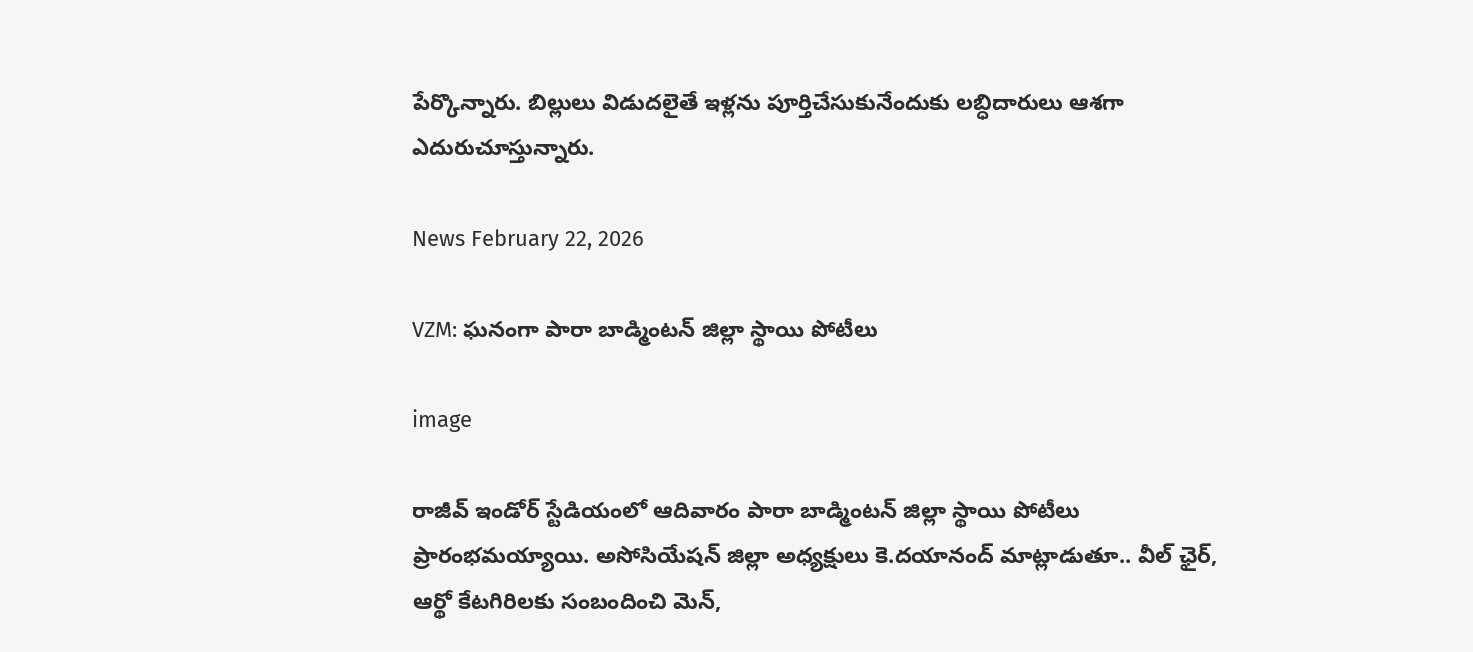పేర్కొన్నారు. బిల్లులు విడుదలైతే ఇళ్లను పూర్తిచేసుకునేందుకు లబ్ధిదారులు ఆశగా ఎదురుచూస్తున్నారు.

News February 22, 2026

VZM: ఘనంగా పారా బాడ్మింటన్ జిల్లా స్థాయి పోటీలు

image

రాజీవ్ ఇండోర్ స్టేడియంలో ఆదివారం పారా బాడ్మింటన్ జిల్లా స్థాయి పోటీలు ప్రారంభమయ్యాయి. అసోసియేషన్ జిల్లా అధ్యక్షులు కె.దయానంద్ మాట్లాడుతూ.. వీల్ ఛైర్, ఆర్థో కేటగిరిలకు సంబందించి మెన్,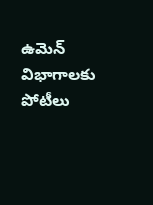ఉమెన్ విభాగాలకు పోటీలు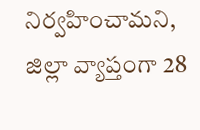నిర్వహించామని, జిల్లా వ్యాప్తంగా 28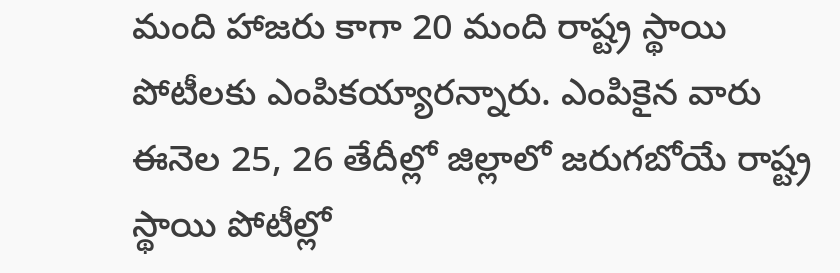మంది హాజరు కాగా 20 మంది రాష్ట్ర స్థాయి పోటీలకు ఎంపికయ్యారన్నారు. ఎంపికైన వారు ఈనెల 25, 26 తేదీల్లో జిల్లాలో జరుగబోయే రాష్ట్ర స్థాయి పోటీల్లో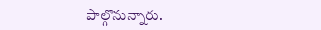పాల్గొనున్నారు.